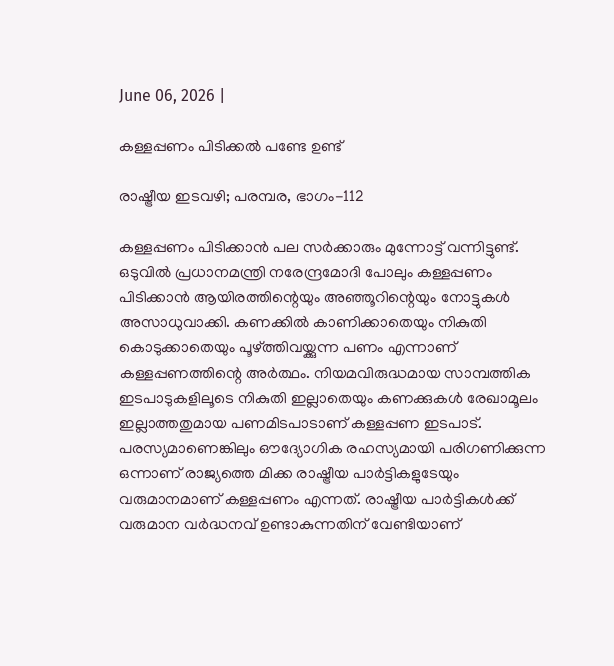June 06, 2026 |

കള്ളപ്പണം പിടിക്കല്‍ പണ്ടേ ഉണ്ട്

രാഷ്ട്രീയ ഇടവഴി; പരമ്പര, ഭാഗം-112

കള്ളപ്പണം പിടിക്കാന്‍ പല സര്‍ക്കാരും മുന്നോട്ട് വന്നിട്ടുണ്ട്. ഒടുവില്‍ പ്രധാനമന്ത്രി നരേന്ദ്രമോദി പോലും കള്ളപ്പണം പിടിക്കാന്‍ ആയിരത്തിന്റെയും അഞ്ഞൂറിന്റെയും നോട്ടുകള്‍ അസാധുവാക്കി. കണക്കില്‍ കാണിക്കാതെയും നികുതി കൊടുക്കാതെയും പൂഴ്ത്തിവയ്ക്കുന്ന പണം എന്നാണ് കള്ളപ്പണത്തിന്റെ അര്‍ത്ഥം. നിയമവിരുദ്ധമായ സാമ്പത്തിക ഇടപാടുകളിലൂടെ നികുതി ഇല്ലാതെയും കണക്കുകള്‍ രേഖാമൂലം ഇല്ലാത്തതുമായ പണമിടപാടാണ് കള്ളപ്പണ ഇടപാട്. പരസ്യമാണെങ്കിലും ഔദ്യോഗിക രഹസ്യമായി പരിഗണിക്കുന്ന ഒന്നാണ് രാജ്യത്തെ മിക്ക രാഷ്ട്രീയ പാര്‍ട്ടികളുടേയും വരുമാനമാണ് കള്ളപ്പണം എന്നത്. രാഷ്ട്രീയ പാര്‍ട്ടികള്‍ക്ക് വരുമാന വര്‍ദ്ധനവ് ഉണ്ടാകുന്നതിന് വേണ്ടിയാണ്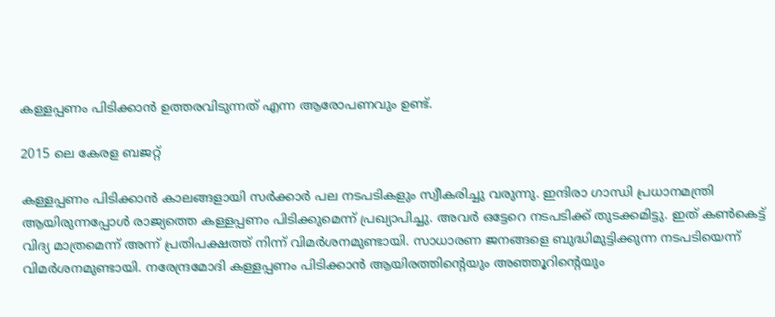കള്ളപ്പണം പിടിക്കാന്‍ ഉത്തരവിടുന്നത് എന്ന ആരോപണവും ഉണ്ട്.

2015 ലെ കേരള ബജറ്റ്

കള്ളപ്പണം പിടിക്കാന്‍ കാലങ്ങളായി സര്‍ക്കാര്‍ പല നടപടികളും സ്വീകരിച്ചു വരുന്നു. ഇന്ദിരാ ഗാന്ധി പ്രധാനമന്ത്രി ആയിരുന്നപ്പോള്‍ രാജ്യത്തെ കള്ളപ്പണം പിടിക്കുമെന്ന് പ്രഖ്യാപിച്ചു. അവര്‍ ഒട്ടേറെ നടപടിക്ക് തുടക്കമിട്ടു. ഇത് കണ്‍കെട്ട് വിദ്യ മാത്രമെന്ന് അന്ന് പ്രതിപക്ഷത്ത് നിന്ന് വിമര്‍ശനമുണ്ടായി. സാധാരണ ജനങ്ങളെ ബുദ്ധിമുട്ടിക്കുന്ന നടപടിയെന്ന് വിമര്‍ശനമുണ്ടായി. നരേന്ദ്രമോദി കള്ളപ്പണം പിടിക്കാന്‍ ആയിരത്തിന്റെയും അഞ്ഞൂറിന്റെയും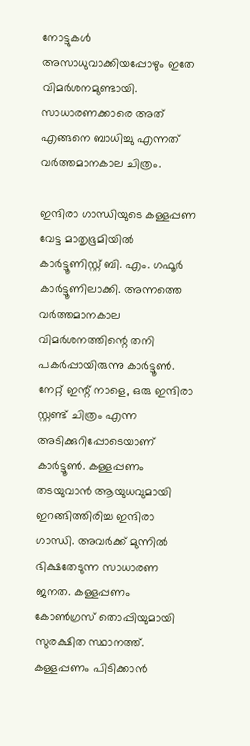നോട്ടുകള്‍ അസാധുവാക്കിയപ്പോഴും ഇതേ വിമര്‍ശനമുണ്ടായി. സാധാരണക്കാരെ അത് എങ്ങനെ ബാധിച്ചു എന്നത് വര്‍ത്തമാനകാല ചിത്രം.

ഇന്ദിരാ ഗാന്ധിയുടെ കള്ളപ്പണ വേട്ട മാതൃഭൂമിയില്‍ കാര്‍ട്ടൂണിസ്റ്റ് ബി. എം. ഗഫൂര്‍ കാര്‍ട്ടൂണിലാക്കി. അന്നത്തെ വര്‍ത്തമാനകാല വിമര്‍ശനത്തിന്റെ തനി പകര്‍പ്പായിരുന്നു കാര്‍ട്ടൂണ്‍. നേറ്റ് ഇന്റ് നാളെ, ഒരു ഇന്ദിരാ സ്റ്റണ്ട് ചിത്രം എന്ന അടിക്കുറിപ്പോടെയാണ് കാര്‍ട്ടൂണ്‍. കള്ളപ്പണം തടയുവാന്‍ ആയുധവുമായി ഇറങ്ങിത്തിരിച്ച ഇന്ദിരാ ഗാന്ധി. അവര്‍ക്ക് മുന്നില്‍ ഭിക്ഷതേടുന്ന സാധാരണ ജനത. കള്ളപ്പണം കോണ്‍ഗ്രസ് തൊപ്പിയുമായി സുരക്ഷിത സ്ഥാനത്ത്. കള്ളപ്പണം പിടിക്കാന്‍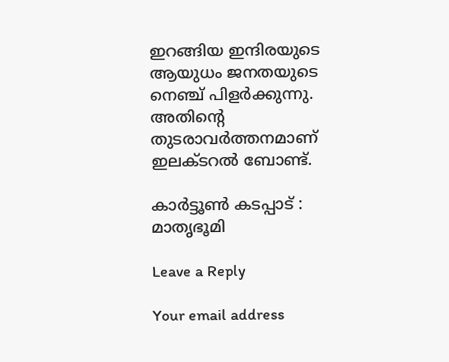ഇറങ്ങിയ ഇന്ദിരയുടെ ആയുധം ജനതയുടെ നെഞ്ച് പിളര്‍ക്കുന്നു. അതിന്റെ തുടരാവര്‍ത്തനമാണ് ഇലക്ടറല്‍ ബോണ്ട്.

കാര്‍ട്ടൂണ്‍ കടപ്പാട് : മാതൃഭൂമി

Leave a Reply

Your email address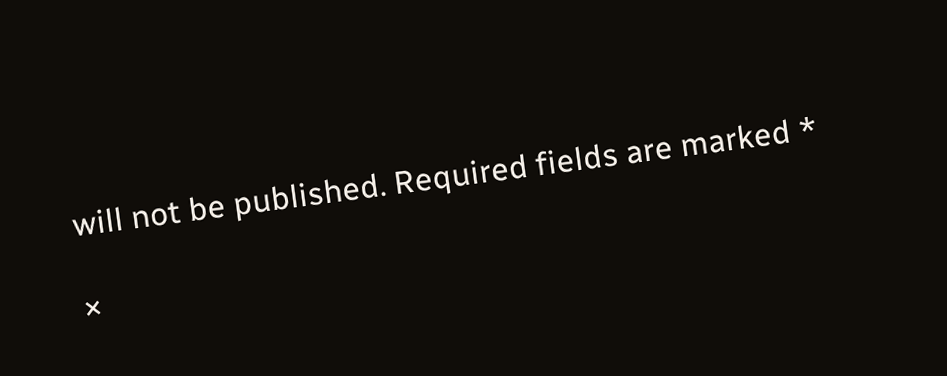will not be published. Required fields are marked *

×